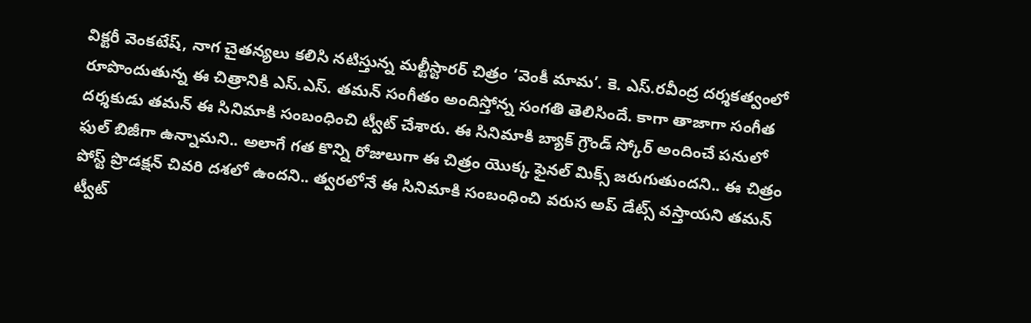విక్టరీ వెంకటేష్, నాగ చైతన్యలు కలిసి నటిస్తున్న మల్టీస్టారర్ చిత్రం ‘వెంకీ మామ’. కె. ఎస్.రవీంద్ర దర్శకత్వంలో రూపొందుతున్న ఈ చిత్రానికి ఎస్.ఎస్. తమన్ సంగీతం అందిస్తోన్న సంగతి తెలిసిందే. కాగా తాజాగా సంగీత దర్శకుడు తమన్ ఈ సినిమాకి సంబంధించి ట్వీట్ చేశారు. ఈ సినిమాకి బ్యాక్ గ్రౌండ్ స్కోర్ అందించే పనులో ఫుల్ బిజీగా ఉన్నామని.. అలాగే గత కొన్ని రోజులుగా ఈ చిత్రం యొక్క ఫైనల్ మిక్స్ జరుగుతుందని.. ఈ చిత్రం పోస్ట్ ప్రొడక్షన్ చివరి దశలో ఉందని.. త్వరలోనే ఈ సినిమాకి సంబంధించి వరుస అప్ డేట్స్ వస్తాయని తమన్ ట్వీట్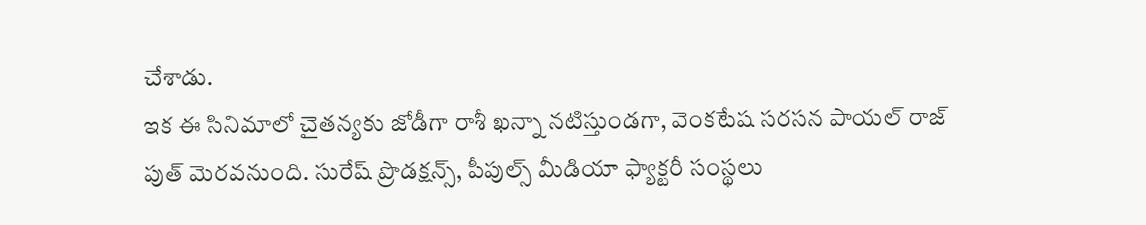చేశాడు.
ఇక ఈ సినిమాలో చైతన్యకు జోడీగా రాశీ ఖన్నా నటిస్తుండగా, వెంకటేష సరసన పాయల్ రాజ్ పుత్ మెరవనుంది. సురేష్ ప్రొడక్షన్స్, పీపుల్స్ మీడియా ఫ్యాక్టరీ సంస్థలు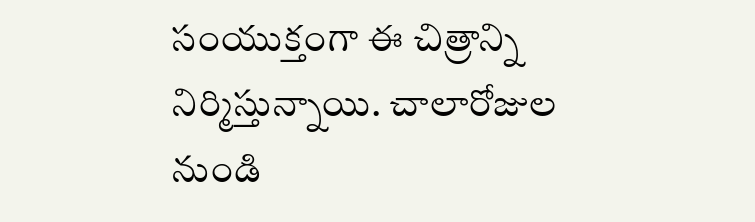సంయుక్తంగా ఈ చిత్రాన్ని నిర్మిస్తున్నాయి. చాలారోజుల నుండి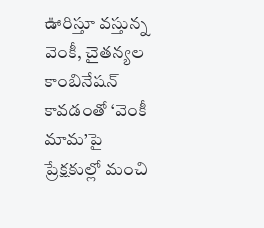ఊరిస్తూ వస్తున్న వెంకీ, చైతన్యల కాంబినేషన్ కావడంతో ‘వెంకీ మామ’పై ప్రేక్షకుల్లో మంచి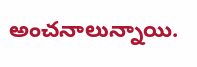అంచనాలున్నాయి.